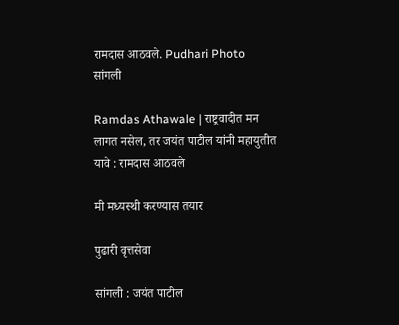रामदास आठवले. Pudhari Photo
सांगली

Ramdas Athawale | राष्ट्रवादीत मन लागत नसेल, तर जयंत पाटील यांनी महायुतीत यावे : रामदास आठवले

मी मध्यस्थी करण्यास तयार

पुढारी वृत्तसेवा

सांगली : जयंत पाटील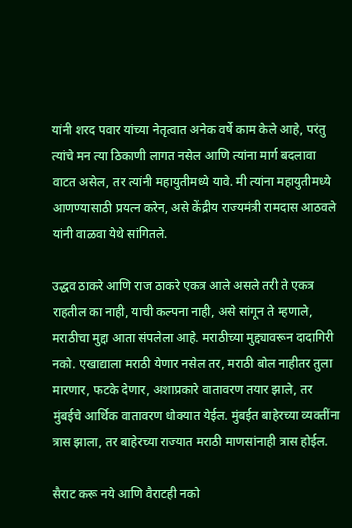यांनी शरद पवार यांच्या नेतृत्वात अनेक वर्षे काम केले आहे, परंतु त्यांचे मन त्या ठिकाणी लागत नसेल आणि त्यांना मार्ग बदलावा वाटत असेल, तर त्यांनी महायुतीमध्ये यावे. मी त्यांना महायुतीमध्ये आणण्यासाठी प्रयत्न करेन, असे केंद्रीय राज्यमंत्री रामदास आठवले यांनी वाळवा येथे सांगितले.

उद्धव ठाकरे आणि राज ठाकरे एकत्र आले असले तरी ते एकत्र राहतील का नाही, याची कल्पना नाही, असे सांगून ते म्हणाले, मराठीचा मुद्दा आता संपलेला आहे. मराठीच्या मुद्द्यावरून दादागिरी नको. एखाद्याला मराठी येणार नसेल तर, मराठी बोल नाहीतर तुला मारणार, फटके देणार, अशाप्रकारे वातावरण तयार झाले, तर मुंबईचे आर्थिक वातावरण धोक्यात येईल. मुंबईत बाहेरच्या व्यक्तींना त्रास झाला, तर बाहेरच्या राज्यात मराठी माणसांनाही त्रास होईल.

सैराट करू नये आणि वैराटही नको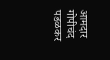आमदार गोपीचंद पडळकर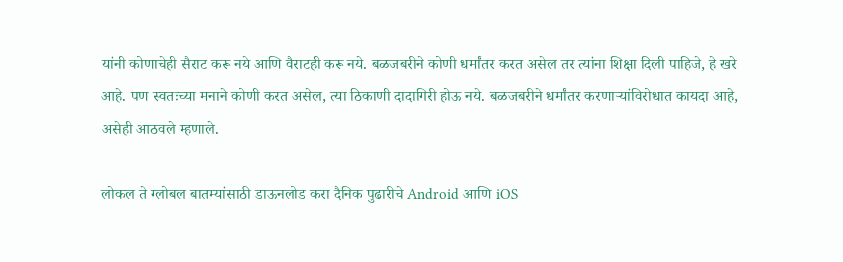यांनी कोणाचेही सैराट करू नये आणि वैराटही करू नये. बळजबरीने कोणी धर्मांतर करत असेल तर त्यांना शिक्षा दिली पाहिजे, हे खरे आहे. पण स्वतःच्या मनाने कोणी करत असेल, त्या ठिकाणी दादागिरी होऊ नये. बळजबरीने धर्मांतर करणार्‍यांविरोधात कायदा आहे, असेही आठवले म्हणाले.

लोकल ते ग्लोबल बातम्यांसाठी डाऊनलोड करा दैनिक पुढारीचे Android आणि iOS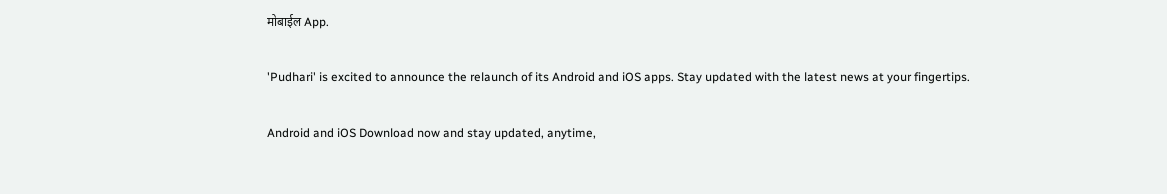मोबाईल App.

'Pudhari' is excited to announce the relaunch of its Android and iOS apps. Stay updated with the latest news at your fingertips.

Android and iOS Download now and stay updated, anytime,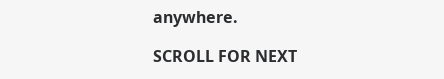anywhere.

SCROLL FOR NEXT